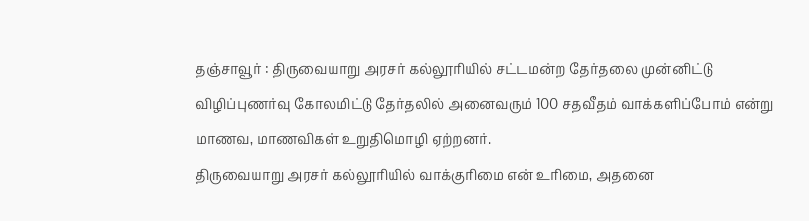தஞ்சாவூர் : திருவையாறு அரசர் கல்லூரியில் சட்டமன்ற தேர்தலை முன்னிட்டு விழிப்புணர்வு கோலமிட்டு தேர்தலில் அனைவரும் 100 சதவீதம் வாக்களிப்போம் என்று மாணவ, மாணவிகள் உறுதிமொழி ஏற்றனர்.
திருவையாறு அரசர் கல்லூரியில் வாக்குரிமை என் உரிமை, அதனை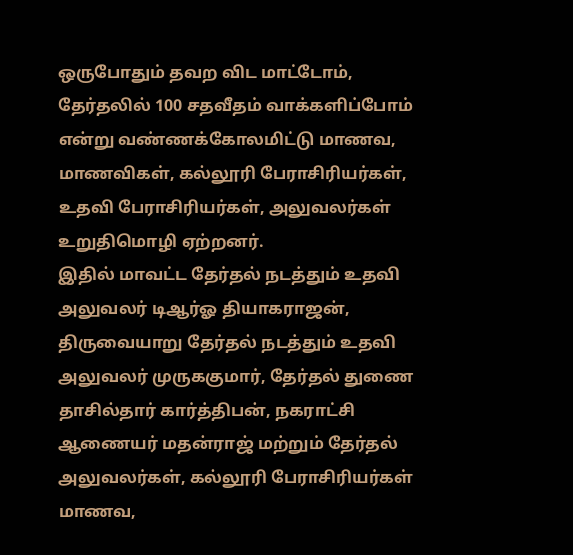ஒருபோதும் தவற விட மாட்டோம், தேர்தலில் 100 சதவீதம் வாக்களிப்போம் என்று வண்ணக்கோலமிட்டு மாணவ, மாணவிகள், கல்லூரி பேராசிரியர்கள், உதவி பேராசிரியர்கள், அலுவலர்கள் உறுதிமொழி ஏற்றனர்.
இதில் மாவட்ட தேர்தல் நடத்தும் உதவி அலுவலர் டிஆர்ஓ தியாகராஜன், திருவையாறு தேர்தல் நடத்தும் உதவி அலுவலர் முருககுமார், தேர்தல் துணை தாசில்தார் கார்த்திபன், நகராட்சி ஆணையர் மதன்ராஜ் மற்றும் தேர்தல் அலுவலர்கள், கல்லூரி பேராசிரியர்கள் மாணவ,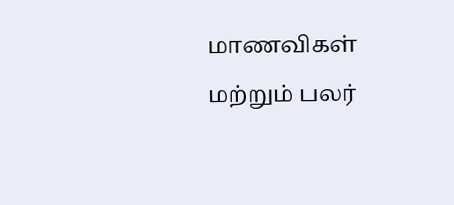மாணவிகள் மற்றும் பலர்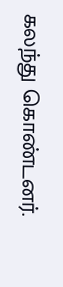கலந்து கொண்டனர்.